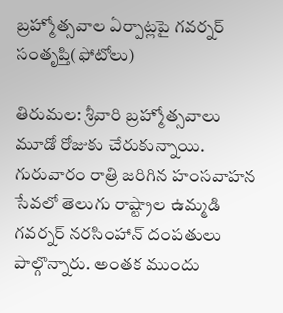బ్రహ్మోత్సవాల ఏర్పాట్లపై గవర్నర్ సంతృప్తి(ఫోటోలు)

తిరుమల: శ్రీవారి బ్రహ్మోత్సవాలు మూడో రోజుకు చేరుకున్నాయి. గురువారం రాత్రి జరిగిన హంసవాహన సేవలో తెలుగు రాష్ట్రాల ఉమ్మడి గవర్నర్ నరసింహాన్ దంపతులు పాల్గొన్నారు. అంతక ముందు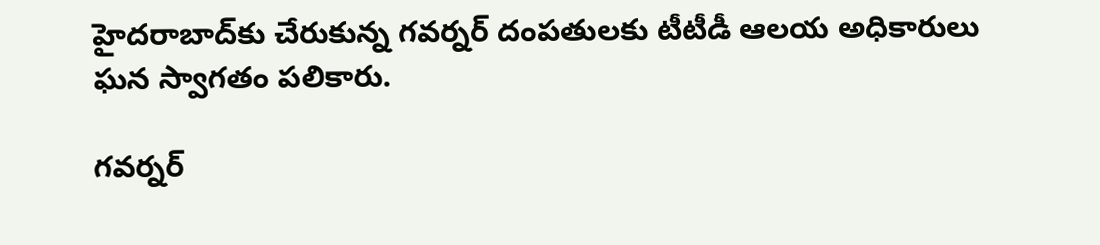హైదరాబాద్‌కు చేరుకున్న గవర్నర్ దంపతులకు టీటీడీ ఆలయ అధికారులు ఘన స్వాగతం పలికారు.

గవర్నర్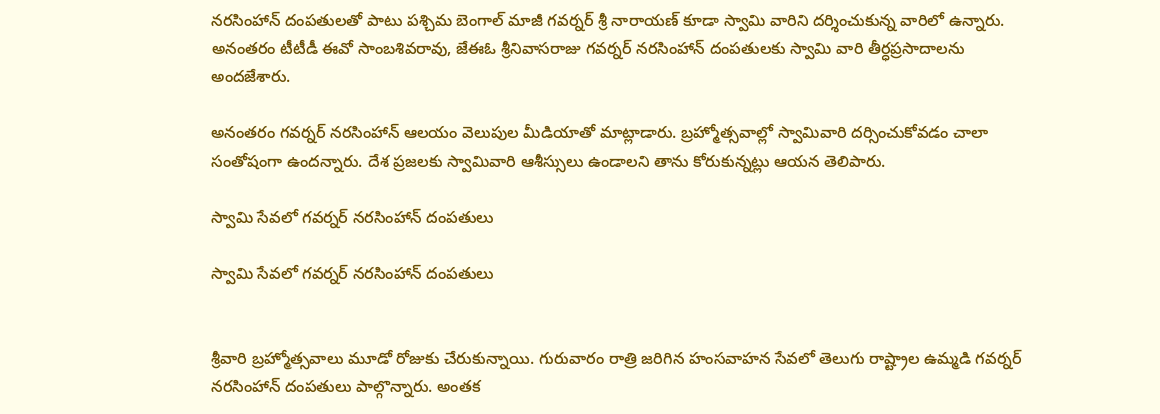నరసింహాన్ దంపతులతో పాటు పశ్చిమ బెంగాల్ మాజీ గవర్నర్ శ్రీ నారాయణ్ కూడా స్వామి వారిని దర్శించుకున్న వారిలో ఉన్నారు. అనంతరం టీటీడీ ఈవో సాంబశివరావు, జేఈఓ శ్రీనివాసరాజు గవర్నర్‌ నరసింహాన్ దంపతులకు స్వామి వారి తీర్ధప్రసాదాలను అందజేశారు.

అనంతరం గవర్నర్ నరసింహాన్ ఆలయం వెలుపుల మీడియాతో మాట్లాడారు. బ్రహ్మోత్సవాల్లో స్వామివారి దర్సించుకోవడం చాలా సంతోషంగా ఉందన్నారు. దేశ ప్రజలకు స్వామివారి ఆశీస్సులు ఉండాలని తాను కోరుకున్నట్లు ఆయన తెలిపారు.

స్వామి సేవలో గవర్నర్ నరసింహాన్ దంపతులు

స్వామి సేవలో గవర్నర్ నరసింహాన్ దంపతులు


శ్రీవారి బ్రహ్మోత్సవాలు మూడో రోజుకు చేరుకున్నాయి. గురువారం రాత్రి జరిగిన హంసవాహన సేవలో తెలుగు రాష్ట్రాల ఉమ్మడి గవర్నర్ నరసింహాన్ దంపతులు పాల్గొన్నారు. అంతక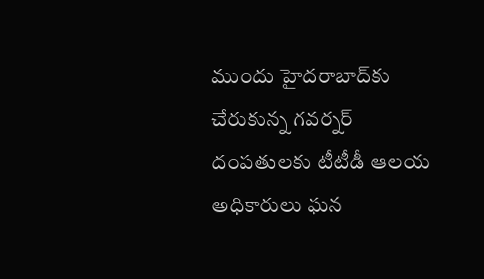ముందు హైదరాబాద్‌కు చేరుకున్న గవర్నర్ దంపతులకు టీటీడీ ఆలయ అధికారులు ఘన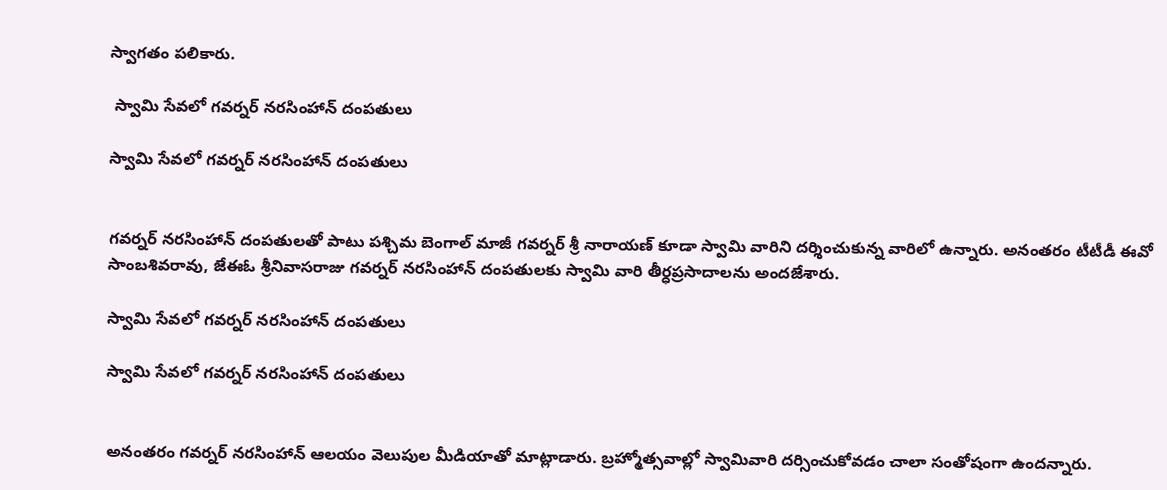స్వాగతం పలికారు.

 స్వామి సేవలో గవర్నర్ నరసింహాన్ దంపతులు

స్వామి సేవలో గవర్నర్ నరసింహాన్ దంపతులు


గవర్నర్ నరసింహాన్ దంపతులతో పాటు పశ్చిమ బెంగాల్ మాజీ గవర్నర్ శ్రీ నారాయణ్ కూడా స్వామి వారిని దర్శించుకున్న వారిలో ఉన్నారు. అనంతరం టీటీడీ ఈవో సాంబశివరావు, జేఈఓ శ్రీనివాసరాజు గవర్నర్‌ నరసింహాన్ దంపతులకు స్వామి వారి తీర్ధప్రసాదాలను అందజేశారు.

స్వామి సేవలో గవర్నర్ నరసింహాన్ దంపతులు

స్వామి సేవలో గవర్నర్ నరసింహాన్ దంపతులు


అనంతరం గవర్నర్ నరసింహాన్ ఆలయం వెలుపుల మీడియాతో మాట్లాడారు. బ్రహ్మోత్సవాల్లో స్వామివారి దర్సించుకోవడం చాలా సంతోషంగా ఉందన్నారు.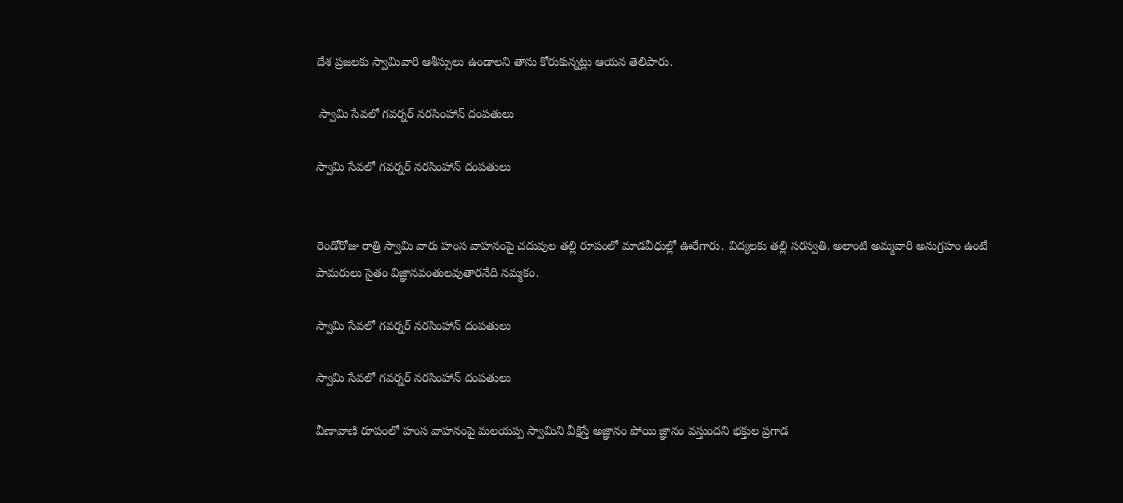దేశ ప్రజలకు స్వామివారి ఆశీస్సులు ఉండాలని తాను కోరుకున్నట్లు ఆయన తెలిపారు.

 స్వామి సేవలో గవర్నర్ నరసింహాన్ దంపతులు

స్వామి సేవలో గవర్నర్ నరసింహాన్ దంపతులు


రెండోరోజు రాత్రి స్వామి వారు హంస వాహనంపై చదువుల తల్లి రూపంలో మాడవీధుల్లో ఊరేగారు. విద్యలకు తల్లి సరస్వతి. అలాంటి అమ్మవారి అనుగ్రహం ఉంటే పామరులు సైతం విజ్ఞానవంతులవుతారనేది నమ్మకం.

స్వామి సేవలో గవర్నర్ నరసింహాన్ దంపతులు

స్వామి సేవలో గవర్నర్ నరసింహాన్ దంపతులు

వీణావాణి రూపంలో హంస వాహనంపై మలయప్ప స్వామిని వీక్షిస్తే అజ్ఞానం పోయి జ్ఞానం వస్తుందని భక్తుల ప్రగాడ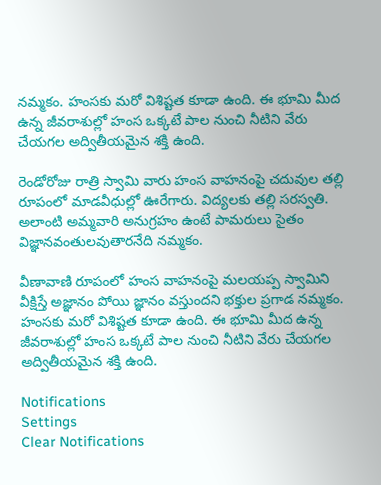నమ్మకం. హంసకు మరో విశిష్టత కూడా ఉంది. ఈ భూమి మీద ఉన్న జీవరాశుల్లో హంస ఒక్కటే పాల నుంచి నీటిని వేరు చేయగల అద్వితీయమైన శక్తి ఉంది.

రెండోరోజు రాత్రి స్వామి వారు హంస వాహనంపై చదువుల తల్లి రూపంలో మాడవీధుల్లో ఊరేగారు. విద్యలకు తల్లి సరస్వతి. అలాంటి అమ్మవారి అనుగ్రహం ఉంటే పామరులు సైతం విజ్ఞానవంతులవుతారనేది నమ్మకం.

వీణావాణి రూపంలో హంస వాహనంపై మలయప్ప స్వామిని వీక్షిస్తే అజ్ఞానం పోయి జ్ఞానం వస్తుందని భక్తుల ప్రగాడ నమ్మకం. హంసకు మరో విశిష్టత కూడా ఉంది. ఈ భూమి మీద ఉన్న జీవరాశుల్లో హంస ఒక్కటే పాల నుంచి నీటిని వేరు చేయగల అద్వితీయమైన శక్తి ఉంది.

Notifications
Settings
Clear Notifications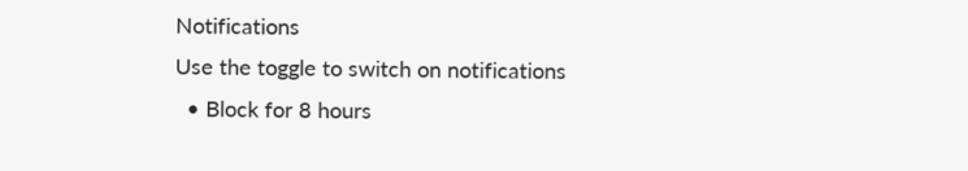Notifications
Use the toggle to switch on notifications
  • Block for 8 hours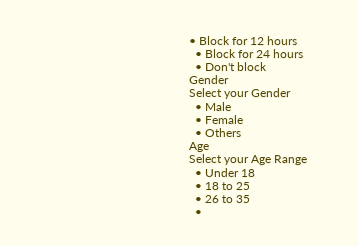• Block for 12 hours
  • Block for 24 hours
  • Don't block
Gender
Select your Gender
  • Male
  • Female
  • Others
Age
Select your Age Range
  • Under 18
  • 18 to 25
  • 26 to 35
  •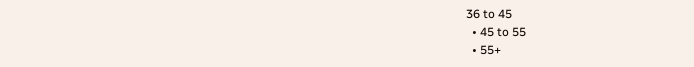36 to 45
  • 45 to 55
  • 55+